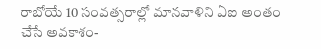రాబోయే 10 సంవత్సరాల్లో మానవాళిని ఏఐ అంతం చేసే అవకాశం-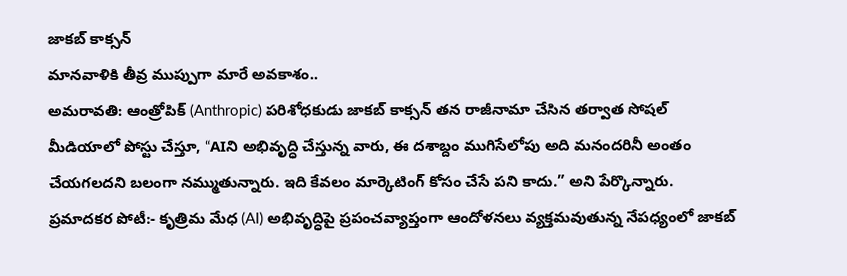జాకబ్ కాక్సన్
మానవాళికి తీవ్ర ముప్పుగా మారే అవకాశం..
అమరావతి: ఆంత్రోపిక్ (Anthropic) పరిశోధకుడు జాకబ్ కాక్సన్ తన రాజీనామా చేసిన తర్వాత సోషల్ మీడియాలో పోస్టు చేస్తూ, “AIని అభివృద్ధి చేస్తున్న వారు, ఈ దశాబ్దం ముగిసేలోపు అది మనందరినీ అంతం చేయగలదని బలంగా నమ్ముతున్నారు. ఇది కేవలం మార్కెటింగ్ కోసం చేసే పని కాదు.” అని పేర్కొన్నారు.
ప్రమాదకర పోటీ:- కృత్రిమ మేధ (AI) అభివృద్ధిపై ప్రపంచవ్యాప్తంగా ఆందోళనలు వ్యక్తమవుతున్న నేపధ్యంలో జాకబ్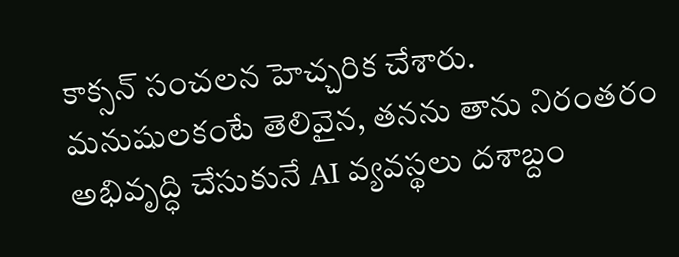కాక్సన్ సంచలన హెచ్చరిక చేశారు. మనుషులకంటే తెలివైన, తనను తాను నిరంతరం అభివృద్ధి చేసుకునే AI వ్యవస్థలు దశాబ్దం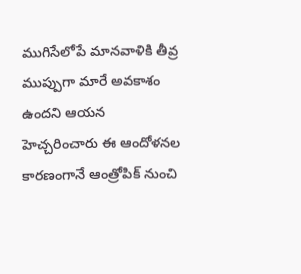ముగిసేలోపే మానవాళికి తీవ్ర ముప్పుగా మారే అవకాశం ఉందని ఆయన హెచ్చరించారు ఈ ఆందోళనల కారణంగానే ఆంత్రోపిక్ నుంచి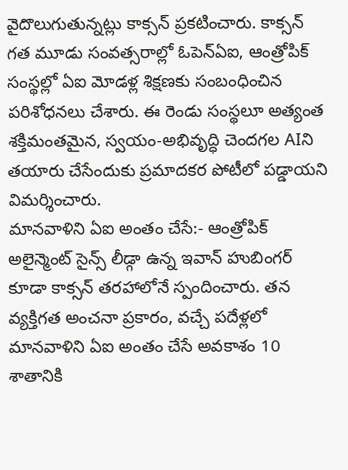వైదొలుగుతున్నట్లు కాక్సన్ ప్రకటించారు. కాక్సన్ గత మూడు సంవత్సరాల్లో ఓపెన్ఏఐ, ఆంత్రోపిక్ సంస్థల్లో ఏఐ మోడళ్ల శిక్షణకు సంబంధించిన పరిశోధనలు చేశారు. ఈ రెండు సంస్థలూ అత్యంత శక్తిమంతమైన, స్వయం-అభివృద్ధి చెందగల AIని తయారు చేసేందుకు ప్రమాదకర పోటీలో పడ్డాయని విమర్శించారు.
మానవాళిని ఏఐ అంతం చేసే:- ఆంత్రోపిక్ అలైన్మెంట్ సైన్స్ లీడ్గా ఉన్న ఇవాన్ హుబింగర్ కూడా కాక్సన్ తరహాలోనే స్పందించారు. తన వ్యక్తిగత అంచనా ప్రకారం, వచ్చే పదేళ్లలో మానవాళిని ఏఐ అంతం చేసే అవకాశం 10 శాతానికి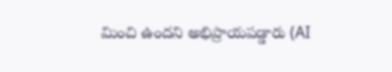మించి ఉందని అభిప్రాయపడ్డారు (AI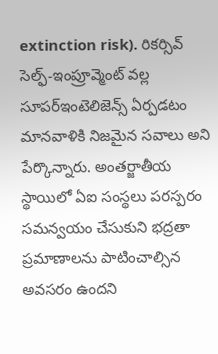extinction risk). రికర్సివ్ సెల్ఫ్-ఇంప్రూవ్మెంట్ వల్ల సూపర్ఇంటెలిజెన్స్ ఏర్పడటం మానవాళికి నిజమైన సవాలు అని పేర్కొన్నారు. అంతర్జాతీయ స్థాయిలో ఏఐ సంస్థలు పరస్పరం సమన్వయం చేసుకుని భద్రతా ప్రమాణాలను పాటించాల్సిన అవసరం ఉందని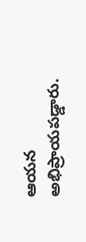ఆయన అభిప్రాయపడ్డారు.